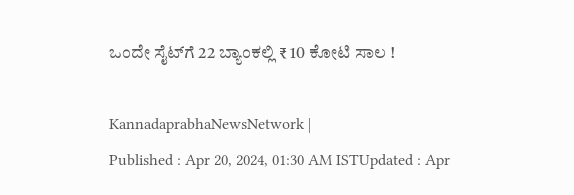ಒಂದೇ ಸೈಟ್‌ಗೆ 22 ಬ್ಯಾಂಕಲ್ಲಿ ₹ 10 ಕೋಟಿ ಸಾಲ !

KannadaprabhaNewsNetwork |
Published : Apr 20, 2024, 01:30 AM ISTUpdated : Apr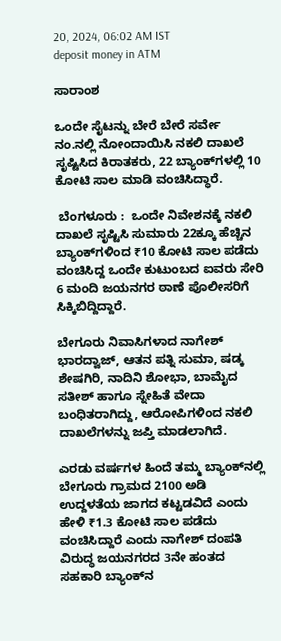20, 2024, 06:02 AM IST
deposit money in ATM

ಸಾರಾಂಶ

ಒಂದೇ ಸೈಟನ್ನು ಬೇರೆ ಬೇರೆ ಸರ್ವೇ ನಂ.ನಲ್ಲಿ ನೋಂದಾಯಿಸಿ ನಕಲಿ ದಾಖಲೆ ಸೃಷ್ಟಿಸಿದ ಕಿರಾತಕರು, 22 ಬ್ಯಾಂಕ್‌ಗಳಲ್ಲಿ 10 ಕೋಟಿ ಸಾಲ ಮಾಡಿ ವಂಚಿಸಿದ್ಧಾರೆ.

 ಬೆಂಗಳೂರು :  ಒಂದೇ ನಿವೇಶನಕ್ಕೆ ನಕಲಿ ದಾಖಲೆ ಸೃಷ್ಟಿಸಿ ಸುಮಾರು 22ಕ್ಕೂ ಹೆಚ್ಚಿನ ಬ್ಯಾಂಕ್‌ಗಳಿಂದ ₹10 ಕೋಟಿ ಸಾಲ ಪಡೆದು ವಂಚಿಸಿದ್ದ ಒಂದೇ ಕುಟುಂಬದ ಐವರು ಸೇರಿ 6 ಮಂದಿ ಜಯನಗರ ಠಾಣೆ ಪೊಲೀಸರಿಗೆ ಸಿಕ್ಕಿಬಿದ್ದಿದ್ದಾರೆ.

ಬೇಗೂರು ನಿವಾಸಿಗಳಾದ ನಾಗೇಶ್ ಭಾರದ್ವಾಜ್‌, ಆತನ ಪತ್ನಿ ಸುಮಾ, ಷಡ್ಕ ಶೇಷಗಿರಿ, ನಾದಿನಿ ಶೋಭಾ, ಬಾಮೈದ ಸತೀಶ್‌ ಹಾಗೂ ಸ್ನೇಹಿತೆ ವೇದಾ ಬಂಧಿತರಾಗಿದ್ದು, ಆರೋಪಿಗಳಿಂದ ನಕಲಿ ದಾಖಲೆಗಳನ್ನು ಜಪ್ತಿ ಮಾಡಲಾಗಿದೆ.

ಎರಡು ವರ್ಷಗಳ ಹಿಂದೆ ತಮ್ಮ ಬ್ಯಾಂಕ್‌ನಲ್ಲಿ ಬೇಗೂರು ಗ್ರಾಮದ 2100 ಅಡಿ ಉದ್ದಳತೆಯ ಜಾಗದ ಕಟ್ಟಡವಿದೆ ಎಂದು ಹೇಳಿ ₹1.3 ಕೋಟಿ ಸಾಲ ಪಡೆದು ವಂಚಿಸಿದ್ದಾರೆ ಎಂದು ನಾಗೇಶ್ ದಂಪತಿ ವಿರುದ್ಧ ಜಯನಗರದ 3ನೇ ಹಂತದ ಸಹಕಾರಿ ಬ್ಯಾಂಕ್‌ನ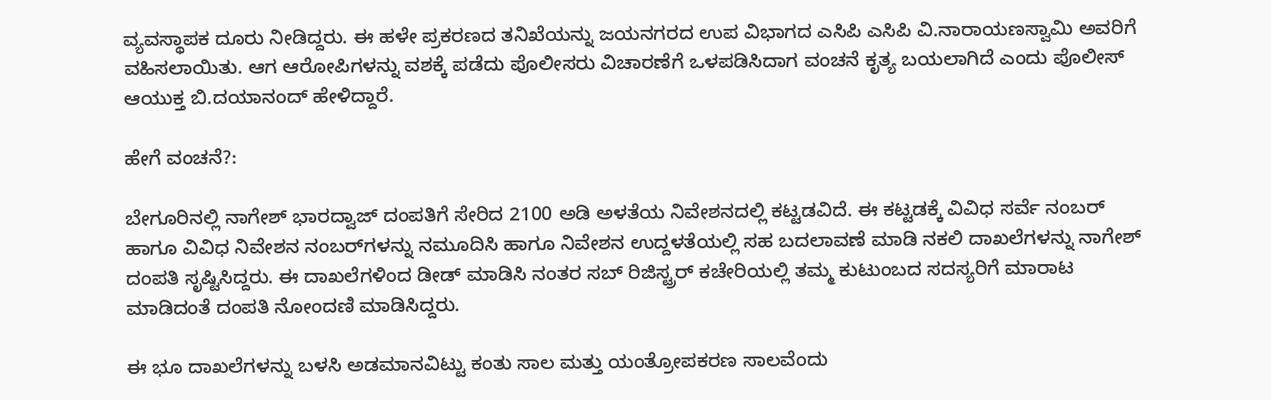ವ್ಯವಸ್ಥಾಪಕ ದೂರು ನೀಡಿದ್ದರು. ಈ ಹಳೇ ಪ್ರಕರಣದ ತನಿಖೆಯನ್ನು ಜಯನಗರದ ಉಪ ವಿಭಾಗದ ಎಸಿಪಿ ಎಸಿಪಿ ವಿ.ನಾರಾಯಣಸ್ವಾಮಿ ಅವರಿಗೆ ವಹಿಸಲಾಯಿತು. ಆಗ ಆರೋಪಿಗಳನ್ನು ವಶಕ್ಕೆ ಪಡೆದು ಪೊಲೀಸರು ವಿಚಾರಣೆಗೆ ಒಳಪಡಿಸಿದಾಗ ವಂಚನೆ ಕೃತ್ಯ ಬಯಲಾಗಿದೆ ಎಂದು ಪೊಲೀಸ್ ಆಯುಕ್ತ ಬಿ.ದಯಾನಂದ್ ಹೇಳಿದ್ದಾರೆ.

ಹೇಗೆ ವಂಚನೆ?:

ಬೇಗೂರಿನಲ್ಲಿ ನಾಗೇಶ್ ಭಾರದ್ವಾಜ್ ದಂಪತಿಗೆ ಸೇರಿದ 2100 ಅಡಿ ಅಳತೆಯ ನಿವೇಶನದಲ್ಲಿ ಕಟ್ಟಡವಿದೆ. ಈ ಕಟ್ಟಡಕ್ಕೆ ವಿವಿಧ ಸರ್ವೆ ನಂಬರ್‌ ಹಾಗೂ ವಿವಿಧ ನಿವೇಶನ ನಂಬರ್‌ಗಳನ್ನು ನಮೂದಿಸಿ ಹಾಗೂ ನಿವೇಶನ ಉದ್ದಳತೆಯಲ್ಲಿ ಸಹ ಬದಲಾವಣೆ ಮಾಡಿ ನಕಲಿ ದಾಖಲೆಗಳನ್ನು ನಾಗೇಶ್ ದಂಪತಿ ಸೃಷ್ಟಿಸಿದ್ದರು. ಈ ದಾಖಲೆಗಳಿಂದ ಡೀಡ್ ಮಾಡಿಸಿ ನಂತರ ಸಬ್ ರಿಜಿಸ್ಟ್ರರ್ ಕಚೇರಿಯಲ್ಲಿ ತಮ್ಮ ಕುಟುಂಬದ ಸದಸ್ಯರಿಗೆ ಮಾರಾಟ ಮಾಡಿದಂತೆ ದಂಪತಿ ನೋಂದಣಿ ಮಾಡಿಸಿದ್ದರು.

ಈ ಭೂ ದಾಖಲೆಗಳನ್ನು ಬಳಸಿ ಅಡಮಾನವಿಟ್ಟು ಕಂತು ಸಾಲ ಮತ್ತು ಯಂತ್ರೋಪಕರಣ ಸಾಲವೆಂದು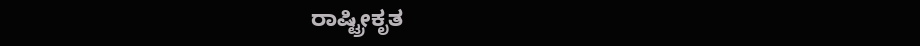ರಾಷ್ಟ್ರೀಕೃತ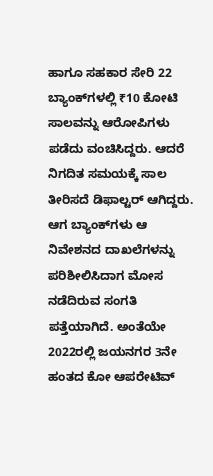ಹಾಗೂ ಸಹಕಾರ ಸೇರಿ 22 ಬ್ಯಾಂಕ್‌ಗಳಲ್ಲಿ ₹10 ಕೋಟಿ ಸಾಲವನ್ನು ಆರೋಪಿಗಳು ಪಡೆದು ವಂಚಿಸಿದ್ದರು. ಆದರೆ ನಿಗದಿತ ಸಮಯಕ್ಕೆ ಸಾಲ ತೀರಿಸದೆ ಡಿಫಾಲ್ಟರ್‌ ಆಗಿದ್ದರು. ಆಗ ಬ್ಯಾಂಕ್‌ಗಳು ಆ ನಿವೇಶನದ ದಾಖಲೆಗಳನ್ನು ಪರಿಶೀಲಿಸಿದಾಗ ಮೋಸ ನಡೆದಿರುವ ಸಂಗತಿ ಪತ್ತೆಯಾಗಿದೆ. ಅಂತೆಯೇ 2022ರಲ್ಲಿ ಜಯನಗರ 3ನೇ ಹಂತದ ಕೋ ಆಪರೇಟಿವ್‌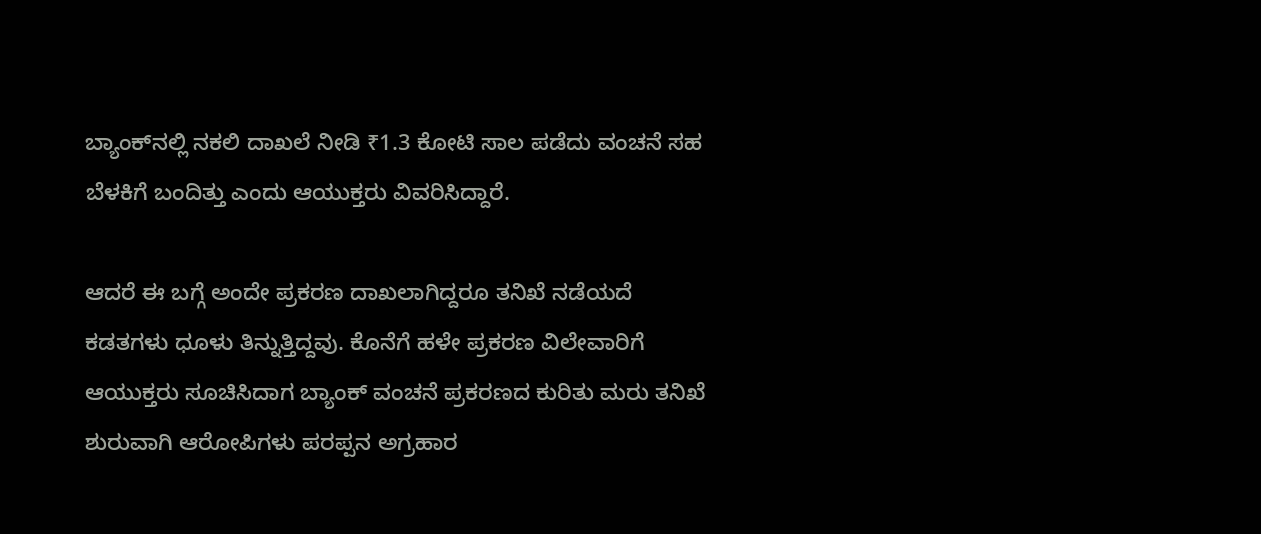ಬ್ಯಾಂಕ್‌ನಲ್ಲಿ ನಕಲಿ ದಾಖಲೆ ನೀಡಿ ₹1.3 ಕೋಟಿ ಸಾಲ ಪಡೆದು ವಂಚನೆ ಸಹ ಬೆಳಕಿಗೆ ಬಂದಿತ್ತು ಎಂದು ಆಯುಕ್ತರು ವಿವರಿಸಿದ್ದಾರೆ.

ಆದರೆ ಈ ಬಗ್ಗೆ ಅಂದೇ ಪ್ರಕರಣ ದಾಖಲಾಗಿದ್ದರೂ ತನಿಖೆ ನಡೆಯದೆ ಕಡತಗಳು ಧೂಳು ತಿನ್ನುತ್ತಿದ್ದವು. ಕೊನೆಗೆ ಹಳೇ ಪ್ರಕರಣ ವಿಲೇವಾರಿಗೆ ಆಯುಕ್ತರು ಸೂಚಿಸಿದಾಗ ಬ್ಯಾಂಕ್ ವಂಚನೆ ಪ್ರಕರಣದ ಕುರಿತು ಮರು ತನಿಖೆ ಶುರುವಾಗಿ ಆರೋಪಿಗಳು ಪರಪ್ಪನ ಅಗ್ರಹಾರ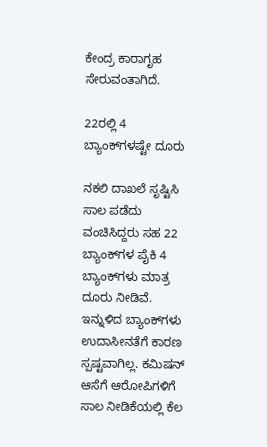ಕೇಂದ್ರ ಕಾರಾಗೃಹ ಸೇರುವಂತಾಗಿದೆ.

22ರಲ್ಲಿ 4 ಬ್ಯಾಂಕ್‌ಗಳಷ್ಟೇ ದೂರು

ನಕಲಿ ದಾಖಲೆ ಸೃಷ್ಟಿಸಿ ಸಾಲ ಪಡೆದು ವಂಚಿಸಿದ್ದರು ಸಹ 22 ಬ್ಯಾಂಕ್‌ಗಳ ಪೈಕಿ 4 ಬ್ಯಾಂಕ್‌ಗಳು ಮಾತ್ರ ದೂರು ನೀಡಿವೆ. ಇನ್ನುಳಿದ ಬ್ಯಾಂಕ್‌ಗಳು ಉದಾಸೀನತೆಗೆ ಕಾರಣ ಸ್ಪಷ್ಟವಾಗಿಲ್ಲ. ಕಮಿಷನ್ ಆಸೆಗೆ ಆರೋಪಿಗಳಿಗೆ ಸಾಲ ನೀಡಿಕೆಯಲ್ಲಿ ಕೆಲ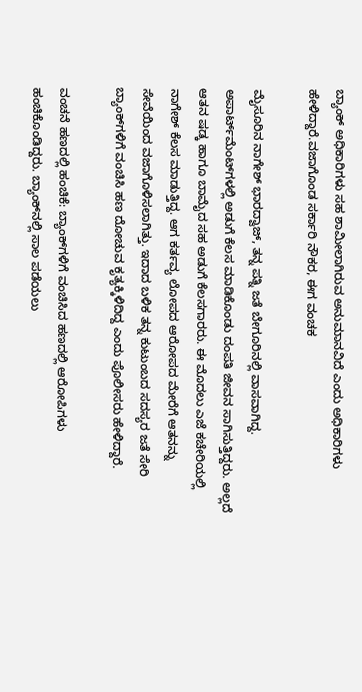ಬ್ಯಾಂಕ್ ಅಧಿಕಾರಿಗಳು ಸಹ ಶಾಮೀಲಾಗಿರುವ ಅನುಮಾನವಿದೆ ಎಂದು ಅಧಿಕಾರಿಗಳು ಹೇಳಿದ್ದಾರೆ.ವಜಾಗೊಂಡ ಸರ್ಕಾರಿ ನೌಕರ, ಈಗ ವಂಚಕ

ಮೈಸೂರಿನ ನಾಗೇಶ್ ಭಾರದ್ವಾಜ್‌, ತನ್ನ ಪತ್ನಿ ಜತೆ ಬೇಗೂರಿನಲ್ಲಿ ವಾಸವಾಗಿದ್ದ. ಅಪಾರ್ಟ್‌ಮೆಂಟ್‌ಗಳಲ್ಲಿ ಅಡುಗೆ ಕೆಲಸ ಮಾಡಿಕೊಂಡು ದಂಪತಿ ಜೀವನ ಸಾಗಿಸುತ್ತಿದ್ದರು. ಅಲ್ಲದೆ ಆತನ ಷಡ್ಕ ಹಾಗೂ ಬಾಮೈದ ಸಹ ಅಡುಗೆ ಕೆಲಸಗಾರರು. ಈ ಮೊದಲು ಎಜೆ ಕಚೇರಿಯಲ್ಲಿ ನಾಗೇಶ್ ಕೆಲಸ ಮಾಡುತ್ತಿದ್ದ. ಆಗ ಕರ್ತವ್ಯ ಲೋಪದ ಆರೋಪದ ಮೇರೆಗೆ ಆತನನ್ನು ಸೇವೆಯಿಂದ ವಜಾಗೊಳಿಸಲಾಗಿತ್ತು. ಇದಾದ ಬಳಿಕ ತನ್ನ ಕುಟುಂಬದ ಸದಸ್ಯರ ಜತೆ ಸೇರಿ ಬ್ಯಾಂಕ್‌ಗಳಿಗೆ ವಂಚಿಸಿ ಹಣ ದೋಚುವ ಕೃತ್ಯಕ್ಕಿಳಿದಿದ್ದ ಎಂದು ಪೊಲೀಸರು ಹೇಳಿದ್ದಾರೆ.

ವಂಚನೆ ಹಣದಲ್ಲಿ ಹಂಚಿಕೆ: ಬ್ಯಾಂಕ್‌ಗಳಿಗೆ ವಂಚಿಸಿದ ಹಣದಲ್ಲಿ ಆರೋಪಿಗಳು ಹಂಚಿಕೊಂಡಿದ್ದರು. ಬ್ಯಾಂಕ್‌ನಲ್ಲಿ ಸಾಲ ಪಡೆಯಲು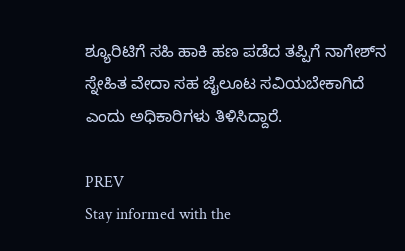ಶ್ಯೂರಿಟಿಗೆ ಸಹಿ ಹಾಕಿ ಹಣ ಪಡೆದ ತಪ್ಪಿಗೆ ನಾಗೇಶ್‌ನ ಸ್ನೇಹಿತ ವೇದಾ ಸಹ ಜೈಲೂಟ ಸವಿಯಬೇಕಾಗಿದೆ ಎಂದು ಅಧಿಕಾರಿಗಳು ತಿಳಿಸಿದ್ದಾರೆ.

PREV
Stay informed with the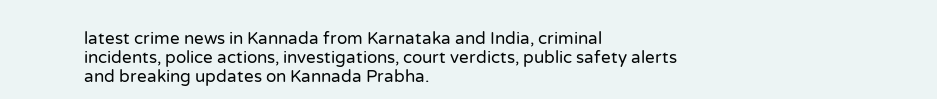latest crime news in Kannada from Karnataka and India, criminal incidents, police actions, investigations, court verdicts, public safety alerts and breaking updates on Kannada Prabha.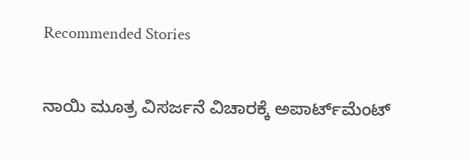Recommended Stories

ನಾಯಿ ಮೂತ್ರ ವಿಸರ್ಜನೆ ವಿಚಾರಕ್ಕೆ ಅಪಾರ್ಟ್‌ಮೆಂಟ್‌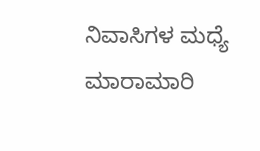ನಿವಾಸಿಗಳ ಮಧ್ಯೆ ಮಾರಾಮಾರಿ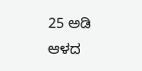25 ಅಡಿ ಆಳದ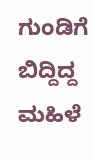ಗುಂಡಿಗೆ ಬಿದ್ದಿದ್ದ ಮಹಿಳೆ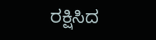ರಕ್ಷಿಸಿದ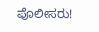ಪೊಲೀಸರು!